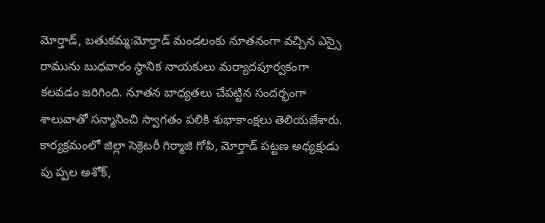మోర్తాడ్, బతుకమ్మ:మోర్తాడ్ మండలంకు నూతనంగా వచ్చిన ఎస్సై రామును బుధవారం స్థానిక నాయకులు మర్యాదపూర్వకంగా కలవడం జరిగింది. నూతన బాధ్యతలు చేపట్టిన సందర్భంగా శాలువాతో సన్మానించి స్వాగతం పలికి శుభాకాంక్షలు తెలియజేశారు. కార్యక్రమంలో జిల్లా సెక్రెటరీ గిర్మాజి గోపి, మోర్తాడ్ పట్టణ అధ్యక్షుడు పు ప్పల అశోక్,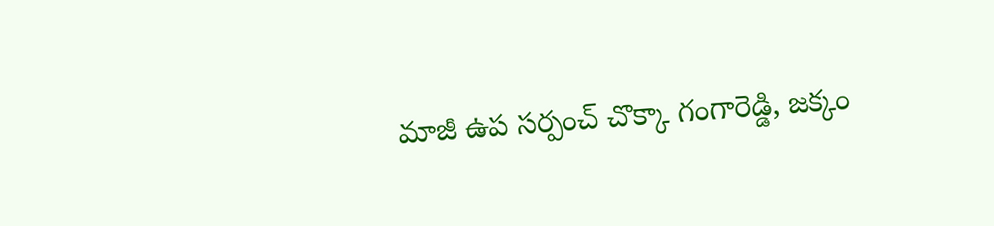మాజీ ఉప సర్పంచ్ చొక్కా గంగారెడ్డి, జక్కం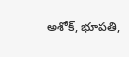అశోక్, భూపతి,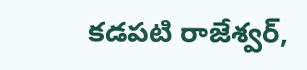కడపటి రాజేశ్వర్,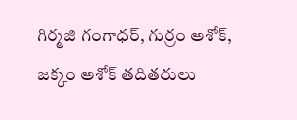గిర్మజి గంగాధర్, గుర్రం అశోక్, జక్కం అశోక్ తదితరులు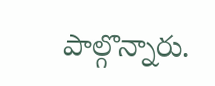పాల్గొన్నారు.